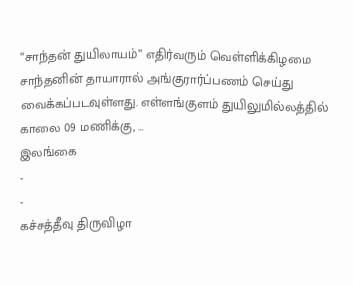“சாந்தன் துயிலாயம்” எதிர்வரும் வெள்ளிக்கிழமை சாந்தனின் தாயாரால் அங்குரார்ப்பணம் செய்து வைக்கப்படவுள்ளது. எள்ளங்குளம் துயிலுமில்லத்தில் காலை 09 மணிக்கு, …
இலங்கை
-
-
கச்சத்தீவு திருவிழா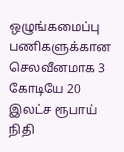ஒழுங்கமைப்பு பணிகளுக்கான செலவீனமாக 3 கோடியே 20 இலட்ச ரூபாய் நிதி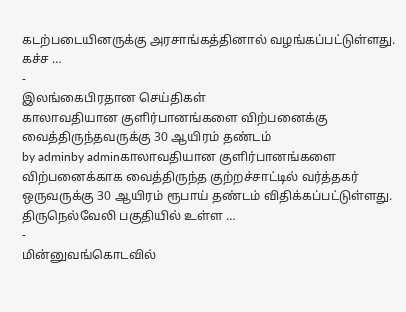கடற்படையினருக்கு அரசாங்கத்தினால் வழங்கப்பட்டுள்ளது. கச்ச …
-
இலங்கைபிரதான செய்திகள்
காலாவதியான குளிர்பானங்களை விற்பனைக்கு வைத்திருந்தவருக்கு 30 ஆயிரம் தண்டம்
by adminby adminகாலாவதியான குளிர்பானங்களை விற்பனைக்காக வைத்திருந்த குற்றச்சாட்டில் வர்த்தகர் ஒருவருக்கு 30 ஆயிரம் ரூபாய் தண்டம் விதிக்கப்பட்டுள்ளது. திருநெல்வேலி பகுதியில் உள்ள …
-
மின்னுவங்கொடவில்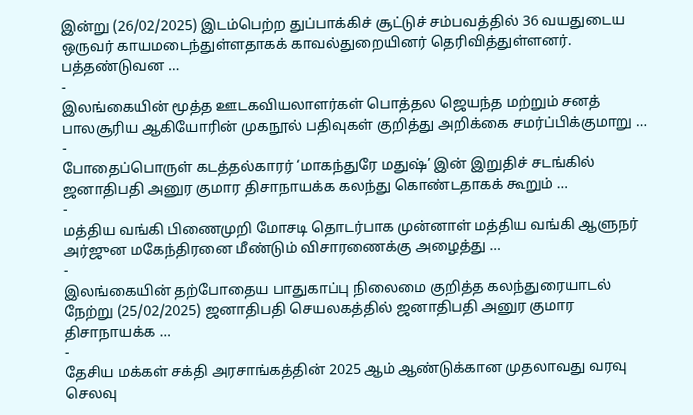இன்று (26/02/2025) இடம்பெற்ற துப்பாக்கிச் சூட்டுச் சம்பவத்தில் 36 வயதுடைய ஒருவர் காயமடைந்துள்ளதாகக் காவல்துறையினர் தெரிவித்துள்ளனர். பத்தண்டுவன …
-
இலங்கையின் மூத்த ஊடகவியலாளர்கள் பொத்தல ஜெயந்த மற்றும் சனத் பாலசூரிய ஆகியோரின் முகநூல் பதிவுகள் குறித்து அறிக்கை சமர்ப்பிக்குமாறு …
-
போதைப்பொருள் கடத்தல்காரர் ‘மாகந்துரே மதுஷ்’ இன் இறுதிச் சடங்கில் ஜனாதிபதி அனுர குமார திசாநாயக்க கலந்து கொண்டதாகக் கூறும் …
-
மத்திய வங்கி பிணைமுறி மோசடி தொடர்பாக முன்னாள் மத்திய வங்கி ஆளுநர் அர்ஜுன மகேந்திரனை மீண்டும் விசாரணைக்கு அழைத்து …
-
இலங்கையின் தற்போதைய பாதுகாப்பு நிலைமை குறித்த கலந்துரையாடல் நேற்று (25/02/2025) ஜனாதிபதி செயலகத்தில் ஜனாதிபதி அனுர குமார திசாநாயக்க …
-
தேசிய மக்கள் சக்தி அரசாங்கத்தின் 2025 ஆம் ஆண்டுக்கான முதலாவது வரவு செலவு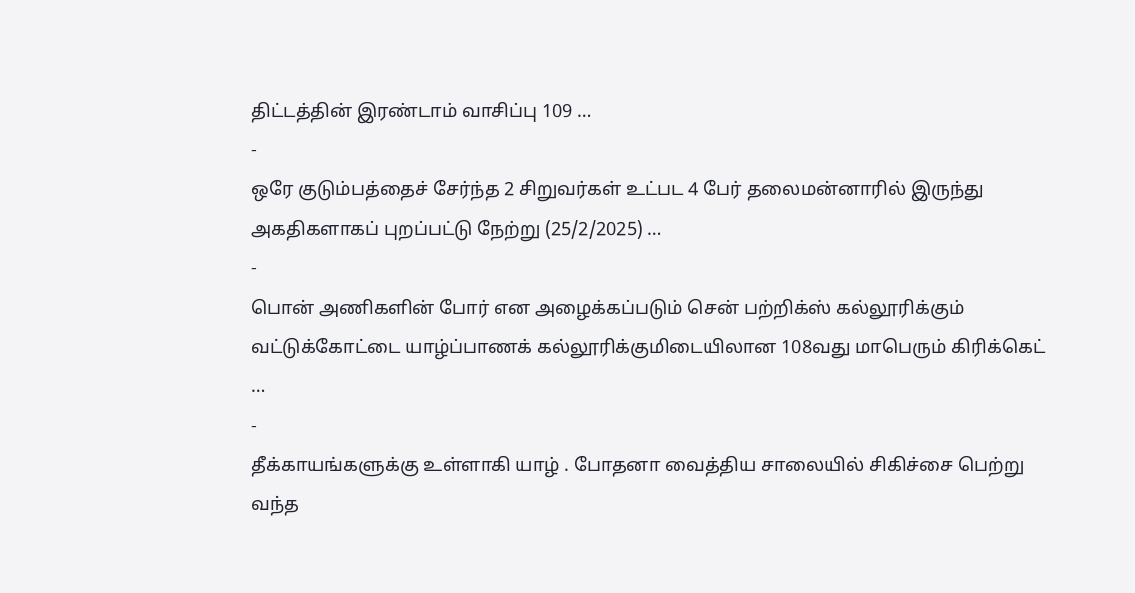திட்டத்தின் இரண்டாம் வாசிப்பு 109 …
-
ஒரே குடும்பத்தைச் சேர்ந்த 2 சிறுவர்கள் உட்பட 4 பேர் தலைமன்னாரில் இருந்து அகதிகளாகப் புறப்பட்டு நேற்று (25/2/2025) …
-
பொன் அணிகளின் போர் என அழைக்கப்படும் சென் பற்றிக்ஸ் கல்லூரிக்கும் வட்டுக்கோட்டை யாழ்ப்பாணக் கல்லூரிக்குமிடையிலான 108வது மாபெரும் கிரிக்கெட் …
-
தீக்காயங்களுக்கு உள்ளாகி யாழ் . போதனா வைத்திய சாலையில் சிகிச்சை பெற்று வந்த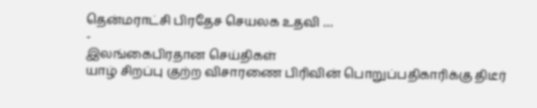தென்மராட்சி பிரதேச செயலக உதவி …
-
இலங்கைபிரதான செய்திகள்
யாழ் சிறப்பு குற்ற விசாரணை பிரிவின் பொறுப்பதிகாரிக்கு திடீர்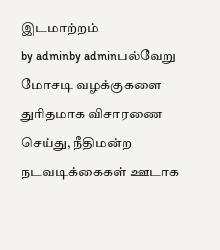இடமாற்றம்
by adminby adminபல்வேறு மோசடி வழக்குகளை துரிதமாக விசாரணை செய்து, நீதிமன்ற நடவடிக்கைகள் ஊடாக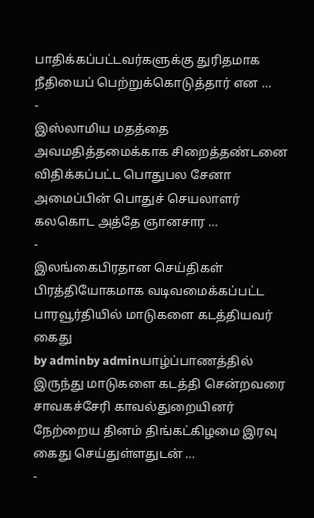பாதிக்கப்பட்டவர்களுக்கு துரிதமாக நீதியைப் பெற்றுக்கொடுத்தார் என …
-
இஸ்லாமிய மதத்தை அவமதித்தமைக்காக சிறைத்தண்டனை விதிக்கப்பட்ட பொதுபல சேனா அமைப்பின் பொதுச் செயலாளர் கலகொட அத்தே ஞானசார …
-
இலங்கைபிரதான செய்திகள்
பிரத்தியோகமாக வடிவமைக்கப்பட்ட பாரவூர்தியில் மாடுகளை கடத்தியவர் கைது
by adminby adminயாழ்ப்பாணத்தில் இருந்து மாடுகளை கடத்தி சென்றவரை சாவகச்சேரி காவல்துறையினர் நேற்றைய தினம் திங்கட்கிழமை இரவு கைது செய்துள்ளதுடன் …
-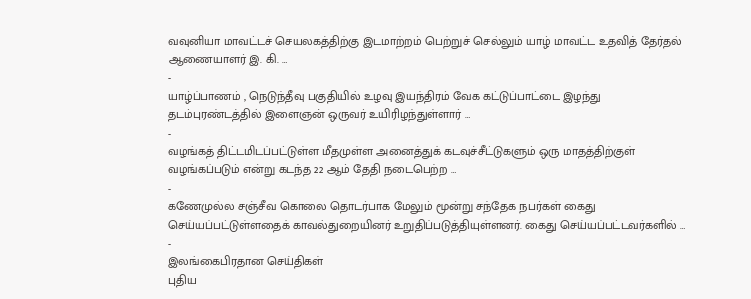வவுனியா மாவட்டச் செயலகத்திற்கு இடமாற்றம் பெற்றுச் செல்லும் யாழ் மாவட்ட உதவித் தேர்தல் ஆணையாளர் இ. கி. …
-
யாழ்ப்பாணம் , நெடுந்தீவு பகுதியில் உழவு இயந்திரம் வேக கட்டுப்பாட்டை இழந்து தடம்புரண்டத்தில் இளைஞன் ஒருவர் உயிரிழந்துள்ளார் …
-
வழங்கத் திட்டமிடப்பட்டுள்ள மீதமுள்ள அனைத்துக் கடவுச்சீட்டுகளும் ஒரு மாதத்திற்குள் வழங்கப்படும் என்று கடந்த 22 ஆம் தேதி நடைபெற்ற …
-
கணேமுல்ல சஞ்சீவ கொலை தொடர்பாக மேலும் மூன்று சந்தேக நபர்கள் கைது செய்யப்பட்டுள்ளதைக் காவல்துறையினர் உறுதிப்படுத்தியுள்ளனர். கைது செய்யப்பட்டவர்களில் …
-
இலங்கைபிரதான செய்திகள்
புதிய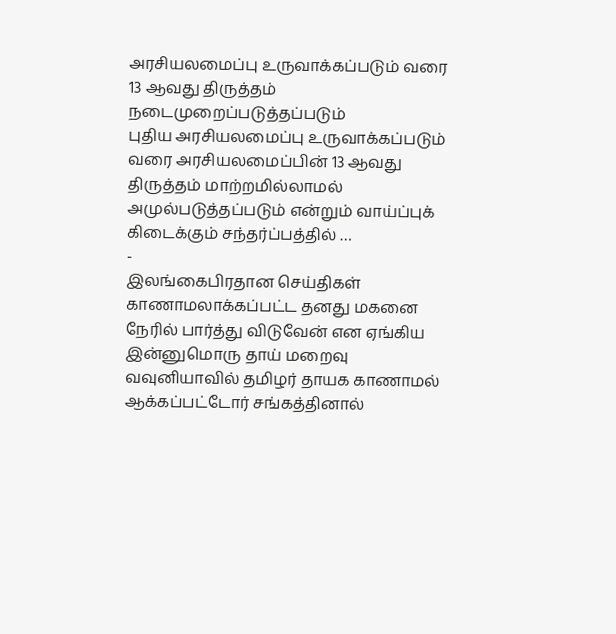அரசியலமைப்பு உருவாக்கப்படும் வரை 13 ஆவது திருத்தம் நடைமுறைப்படுத்தப்படும்
புதிய அரசியலமைப்பு உருவாக்கப்படும் வரை அரசியலமைப்பின் 13 ஆவது திருத்தம் மாற்றமில்லாமல் அமுல்படுத்தப்படும் என்றும் வாய்ப்புக் கிடைக்கும் சந்தர்ப்பத்தில் …
-
இலங்கைபிரதான செய்திகள்
காணாமலாக்கப்பட்ட தனது மகனை நேரில் பார்த்து விடுவேன் என ஏங்கிய இன்னுமொரு தாய் மறைவு
வவுனியாவில் தமிழர் தாயக காணாமல் ஆக்கப்பட்டோர் சங்கத்தினால்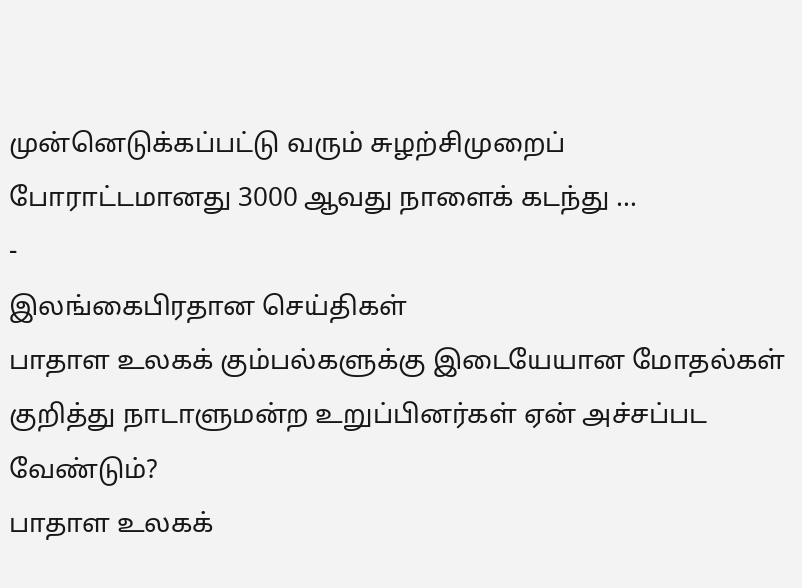முன்னெடுக்கப்பட்டு வரும் சுழற்சிமுறைப் போராட்டமானது 3000 ஆவது நாளைக் கடந்து …
-
இலங்கைபிரதான செய்திகள்
பாதாள உலகக் கும்பல்களுக்கு இடையேயான மோதல்கள் குறித்து நாடாளுமன்ற உறுப்பினர்கள் ஏன் அச்சப்பட வேண்டும்?
பாதாள உலகக்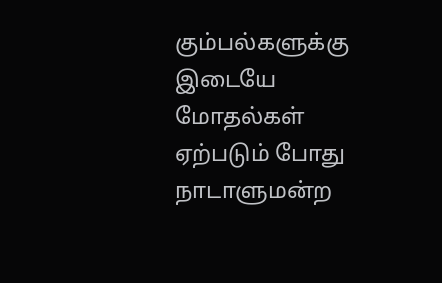கும்பல்களுக்கு இடையே மோதல்கள் ஏற்படும் போது நாடாளுமன்ற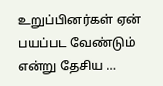உறுப்பினர்கள் ஏன் பயப்பட வேண்டும் என்று தேசிய …